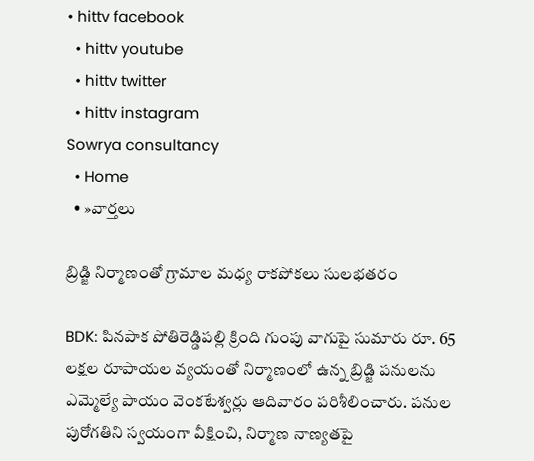• hittv facebook
  • hittv youtube
  • hittv twitter
  • hittv instagram
Sowrya consultancy
  • Home
  • »వార్తలు

బ్రిడ్జి నిర్మాణంతో గ్రామాల మధ్య రాకపోకలు సులభతరం

BDK: పినపాక పోతిరెడ్డిపల్లి క్రింది గుంపు వాగుపై సుమారు రూ. 65 లక్షల రూపాయల వ్యయంతో నిర్మాణంలో ఉన్న బ్రిడ్జి పనులను ఎమ్మెల్యే పాయం వెంకటేశ్వర్లు ఆదివారం పరిశీలించారు. పనుల పురోగతిని స్వయంగా వీక్షించి, నిర్మాణ నాణ్యతపై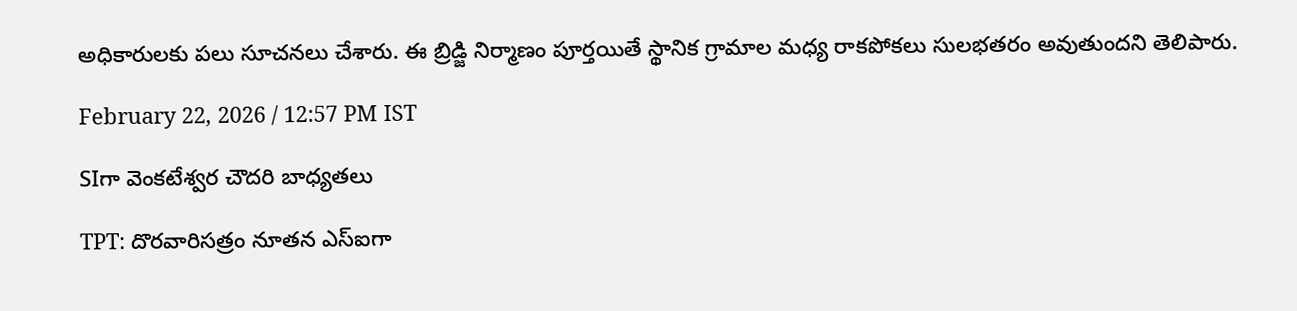అధికారులకు పలు సూచనలు చేశారు. ఈ బ్రిడ్జి నిర్మాణం పూర్తయితే స్థానిక గ్రామాల మధ్య రాకపోకలు సులభతరం అవుతుందని తెలిపారు.

February 22, 2026 / 12:57 PM IST

SIగా వెంకటేశ్వర చౌదరి బాధ్యతలు

TPT: దొరవారిసత్రం నూతన ఎస్ఐగా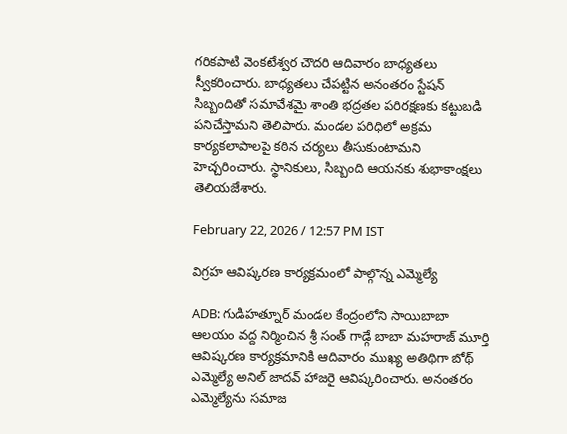గరికపాటి వెంకటేశ్వర చౌదరి ఆదివారం బాధ్యతలు స్వీకరించారు. బాధ్యతలు చేపట్టిన అనంతరం స్టేషన్ సిబ్బందితో సమావేశమై శాంతి భద్రతల పరిరక్షణకు కట్టుబడి పనిచేస్తామని తెలిపారు. మండల పరిధిలో అక్రమ కార్యకలాపాలపై కఠిన చర్యలు తీసుకుంటామని హెచ్చరించారు. స్థానికులు, సిబ్బంది ఆయనకు శుభాకాంక్షలు తెలియజేశారు.

February 22, 2026 / 12:57 PM IST

విగ్రహ ఆవిష్కరణ కార్యక్రమంలో పాల్గొన్న ఎమ్మెల్యే

ADB: గుడిహత్నూర్ మండల కేంద్రంలోని సాయిబాబా ఆలయం వద్ద నిర్మించిన శ్రీ సంత్ గాడ్గే బాబా మహరాజ్ మూర్తి ఆవిష్కరణ కార్యక్రమానికి ఆదివారం ముఖ్య అతిథిగా బోథ్ ఎమ్మెల్యే అనిల్ జాదవ్ హాజరై ఆవిష్కరించారు. అనంతరం ఎమ్మెల్యేను సమాజ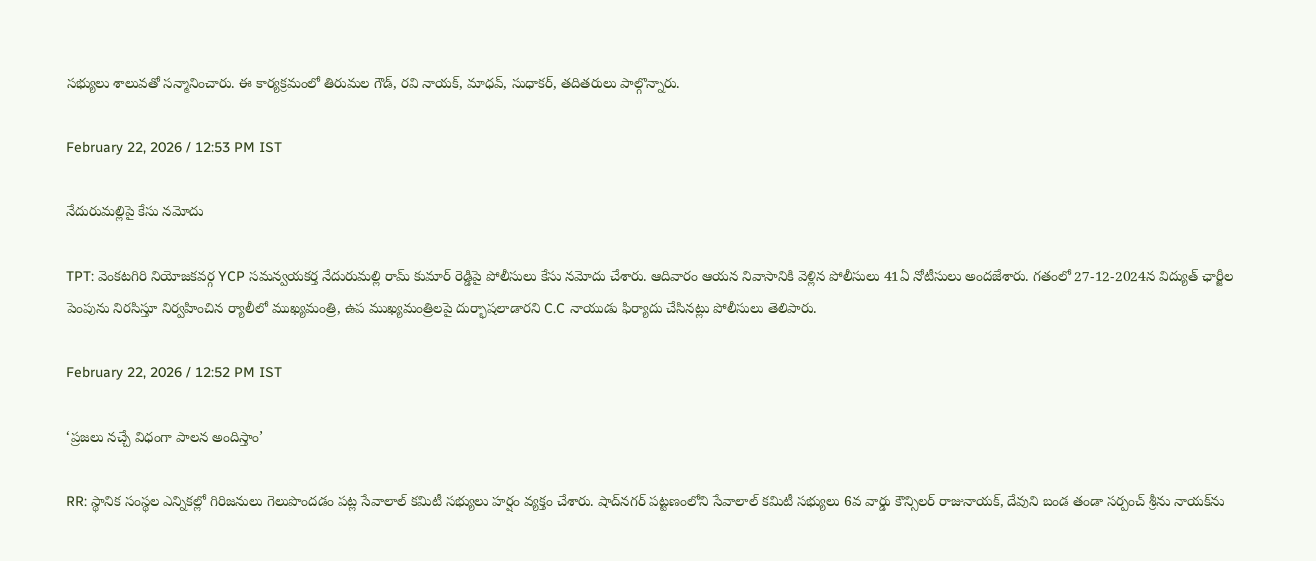సభ్యులు శాలువతో సన్మానించారు. ఈ కార్యక్రమంలో తిరుమల గౌడ్, రవి నాయక్, మాధవ్, సుధాకర్, తదితరులు పాల్గొన్నారు.

February 22, 2026 / 12:53 PM IST

నేదురుమల్లిపై కేసు నమోదు

TPT: వెంకటగిరి నియోజకవర్గ YCP సమన్వయకర్త నేదురుమల్లి రామ్ కుమార్ రెడ్డిపై పోలీసులు కేసు నమోదు చేశారు. ఆదివారం ఆయన నివాసానికి వెళ్లిన పోలీసులు 41ఏ నోటీసులు అందజేశారు. గతంలో 27-12-2024న విద్యుత్ ఛార్జీల పెంపును నిరసిస్తూ నిర్వహించిన ర్యాలీలో ముఖ్యమంత్రి, ఉప ముఖ్యమంత్రిలపై దుర్భాషలాడారని C.C నాయుడు ఫిర్యాదు చేసినట్లు పోలీసులు తెలిపారు.

February 22, 2026 / 12:52 PM IST

‘ప్రజలు నచ్చే విధంగా పాలన అందిస్తాం’

RR: స్థానిక సంస్థల ఎన్నికల్లో గిరిజనులు గెలుపొందడం పట్ల సేవాలాల్ కమిటీ సభ్యులు హర్షం వ్యక్తం చేశారు. షాద్‌నగర్ పట్టణంలోని సేవాలాల్ కమిటీ సభ్యులు 6వ వార్డు కౌన్సిలర్ రాజునాయక్, దేవుని బండ తండా సర్పంచ్ శ్రీను నాయక్‌ను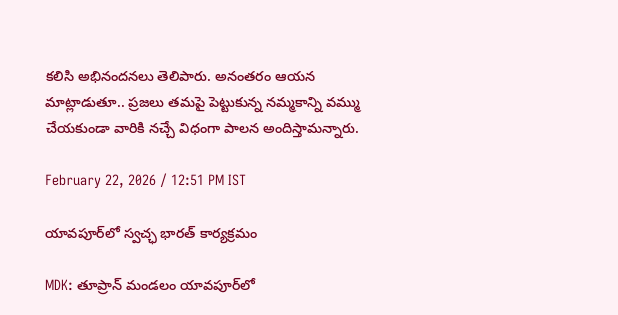కలిసి అభినందనలు తెలిపారు. అనంతరం ఆయన మాట్లాడుతూ.. ప్రజలు తమపై పెట్టుకున్న నమ్మకాన్ని వమ్ము చేయకుండా వారికి నచ్చే విధంగా పాలన అందిస్తామన్నారు.

February 22, 2026 / 12:51 PM IST

యావపూర్‌లో స్వచ్ఛ భారత్ కార్యక్రమం

MDK: తూప్రాన్ మండలం యావపూర్‌లో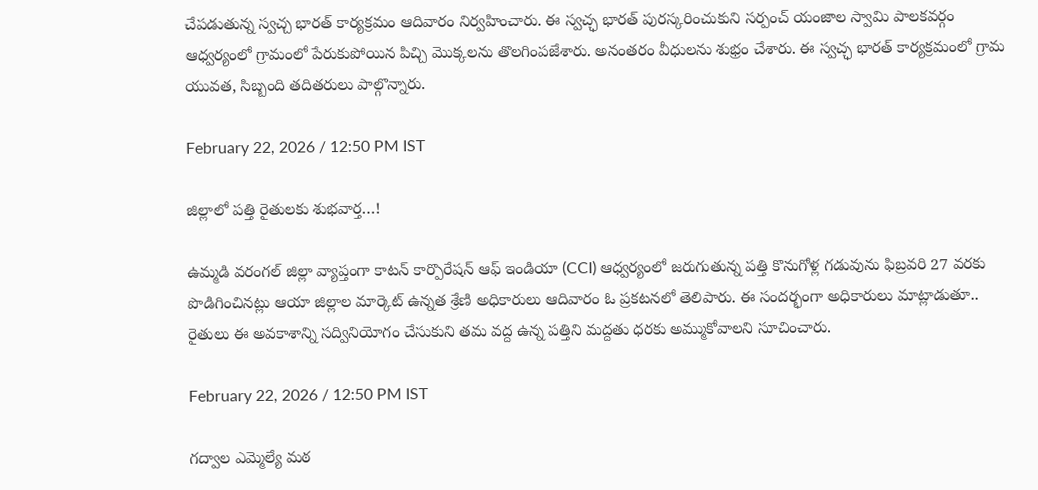చేపడుతున్న స్వచ్చ భారత్ కార్యక్రమం ఆదివారం నిర్వహించారు. ఈ స్వచ్ఛ భారత్ పురస్కరించుకుని సర్పంచ్ యంజాల స్వామి పాలకవర్గం ఆధ్వర్యంలో గ్రామంలో పేరుకుపోయిన పిచ్చి మొక్కలను తొలగింపజేశారు. అనంతరం వీధులను శుభ్రం చేశారు. ఈ స్వచ్ఛ భారత్ కార్యక్రమంలో గ్రామ యువత, సిబ్బంది తదితరులు పాల్గొన్నారు.

February 22, 2026 / 12:50 PM IST

జిల్లాలో పత్తి రైతులకు శుభవార్త…!

ఉమ్మడి వరంగల్ జిల్లా వ్యాప్తంగా కాటన్ కార్పొరేషన్ ఆఫ్ ఇండియా (CCI) ఆధ్వర్యంలో జరుగుతున్న పత్తి కొనుగోళ్ల గడువును ఫిబ్రవరి 27 వరకు పొడిగించినట్లు ఆయా జిల్లాల మార్కెట్ ఉన్నత శ్రేణి అధికారులు ఆదివారం ఓ ప్రకటనలో తెలిపారు. ఈ సందర్భంగా అధికారులు మాట్లాడుతూ.. రైతులు ఈ అవకాశాన్ని సద్వినియోగం చేసుకుని తమ వద్ద ఉన్న పత్తిని మద్దతు ధరకు అమ్ముకోవాలని సూచించారు.

February 22, 2026 / 12:50 PM IST

గద్వాల ఎమ్మెల్యే మఠ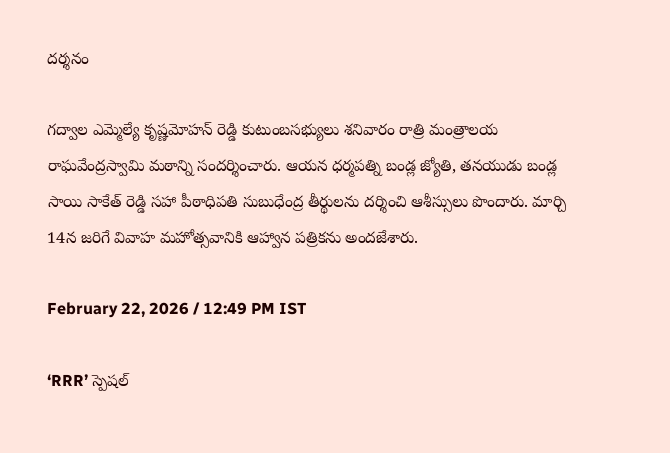దర్శనం

గద్వాల ఎమ్మెల్యే కృష్ణమోహన్ రెడ్డి కుటుంబసభ్యులు శనివారం రాత్రి మంత్రాలయ రాఘవేంద్రస్వామి మఠాన్ని సందర్శించారు. ఆయన ధర్మపత్ని బండ్ల జ్యోతి, తనయుడు బండ్ల సాయి సాకేత్ రెడ్డి సహా పీఠాధిపతి సుబుధేంద్ర తీర్థులను దర్శించి ఆశీస్సులు పొందారు. మార్చి 14న జరిగే వివాహ మహోత్సవానికి ఆహ్వాన పత్రికను అందజేశారు.

February 22, 2026 / 12:49 PM IST

‘RRR’ స్పెషల్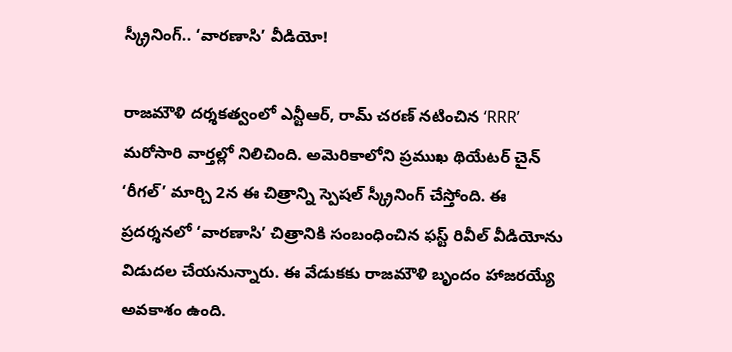స్క్రీనింగ్.. ‘వారణాసి’ వీడియో!

రాజమౌళి దర్శకత్వంలో ఎన్టీఆర్, రామ్ చరణ్ నటించిన ‘RRR’ మరోసారి వార్తల్లో నిలిచింది. అమెరికాలోని ప్రముఖ థియేటర్ చైన్ ‘రీగల్’ మార్చి 2న ఈ చిత్రాన్ని స్పెషల్ స్క్రీనింగ్ చేస్తోంది. ఈ ప్రదర్శనలో ‘వారణాసి’ చిత్రానికి సంబంధించిన ఫస్ట్ రివీల్ వీడియోను విడుదల చేయనున్నారు. ఈ వేడుకకు రాజమౌళి బృందం హాజరయ్యే అవకాశం ఉంది.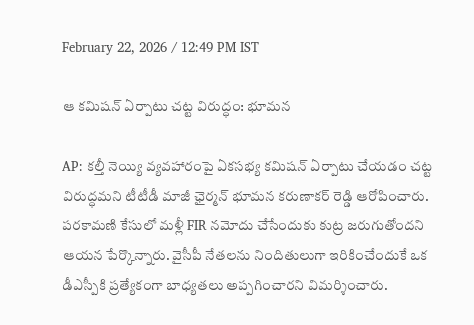February 22, 2026 / 12:49 PM IST

ఆ కమిషన్ ఏర్పాటు చట్ట విరుద్ధం: భూమన

AP: కల్తీ నెయ్యి వ్యవహారంపై ఏకసభ్య కమిషన్ ఏర్పాటు చేయడం చట్ట విరుద్ధమని టీటీడీ మాజీ ఛైర్మన్ భూమన కరుణాకర్ రెడ్డి ఆరోపించారు. పరకామణి కేసులో మళ్లీ FIR నమోదు చేసేందుకు కుట్ర జరుగుతోందని ఆయన పేర్కొన్నారు. వైసీపీ నేతలను నిందితులుగా ఇరికించేందుకే ఒక డీఎస్పీకి ప్రత్యేకంగా బాధ్యతలు అప్పగించారని విమర్శించారు.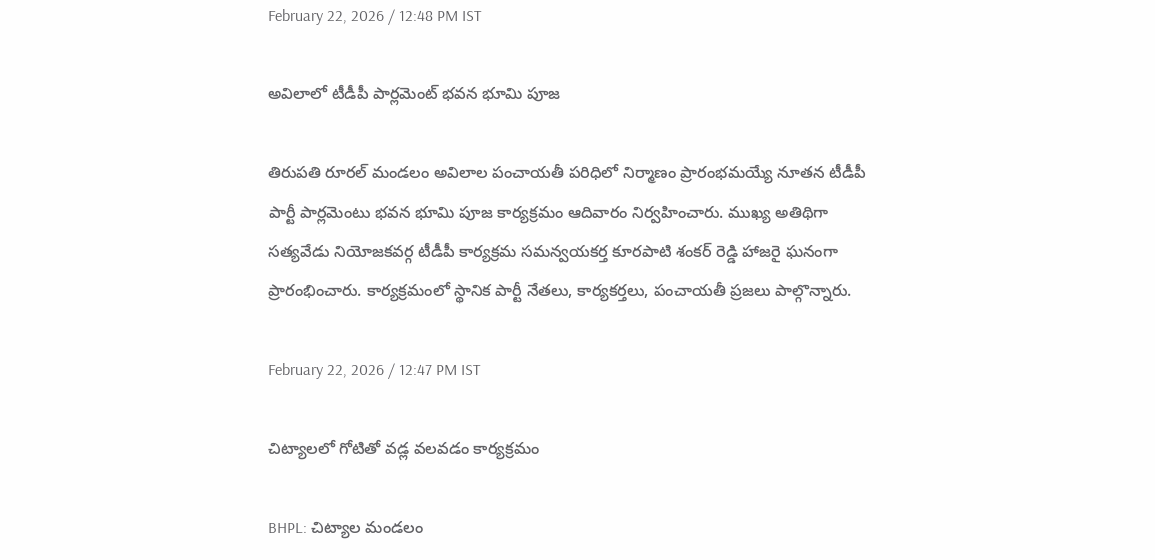February 22, 2026 / 12:48 PM IST

అవిలాలో టీడీపీ పార్లమెంట్ భవన భూమి పూజ

తిరుపతి రూరల్ మండలం అవిలాల పంచాయతీ పరిధిలో నిర్మాణం ప్రారంభమయ్యే నూతన టీడీపీ పార్టీ పార్లమెంటు భవన భూమి పూజ కార్యక్రమం ఆదివారం నిర్వహించారు. ముఖ్య అతిథిగా సత్యవేడు నియోజకవర్గ టీడీపీ కార్యక్రమ సమన్వయకర్త కూరపాటి శంకర్ రెడ్డి హాజరై ఘనంగా ప్రారంభించారు. కార్యక్రమంలో స్థానిక పార్టీ నేతలు, కార్యకర్తలు, పంచాయతీ ప్రజలు పాల్గొన్నారు.

February 22, 2026 / 12:47 PM IST

చిట్యాలలో గోటితో వడ్ల వలవడం కార్యక్రమం

BHPL: చిట్యాల మండలం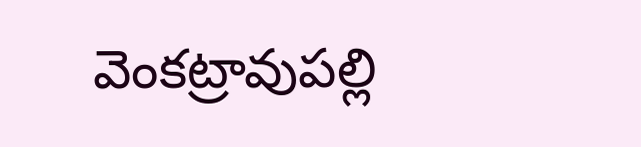వెంకట్రావుపల్లి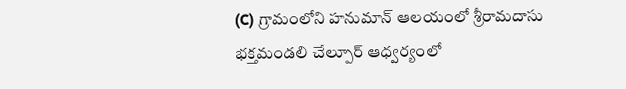(C) గ్రామంలోని హనుమాన్ ఆలయంలో శ్రీరామదాసు భక్తమండలి చేల్పూర్ ఆధ్వర్యంలో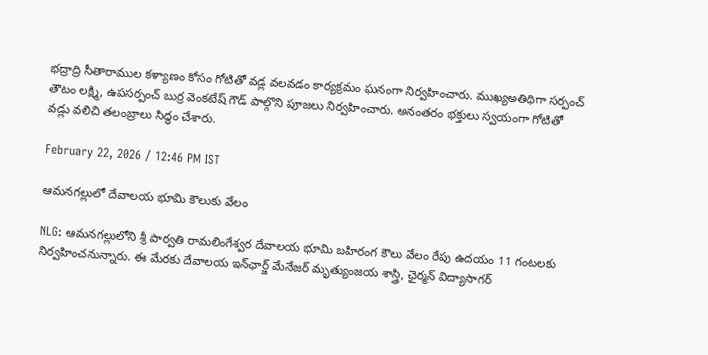భద్రాద్రి సీతారాముల కళ్యాణం కోసం గోటితో వడ్ల వలవడం కార్యక్రమం ఘనంగా నిర్వహించారు. ముఖ్యఅతిథిగా సర్పంచ్ తౌటం లక్ష్మి, ఉపసర్పంచ్ బుర్ర వెంకటేష్ గౌడ్ పాల్గొని పూజలు నిర్వహించారు. అనంతరం భక్తులు స్వయంగా గోటితో వడ్లు వలిచి తలంబ్రాలు సిద్ధం చేశారు.

February 22, 2026 / 12:46 PM IST

ఆమనగల్లులో దేవాలయ భూమి కౌలుకు వేలం

NLG: ఆమనగల్లులోని శ్రీ పార్వతి రామలింగేశ్వర దేవాలయ భూమి బహిరంగ కౌలు వేలం రేపు ఉదయం 11 గంటలకు నిర్వహించనున్నారు. ఈ మేరకు దేవాలయ ఇన్‌ఛార్జ్ మేనేజర్ మృత్యుంజయ శాస్త్రి, ఛైర్మన్ విద్యాసాగర్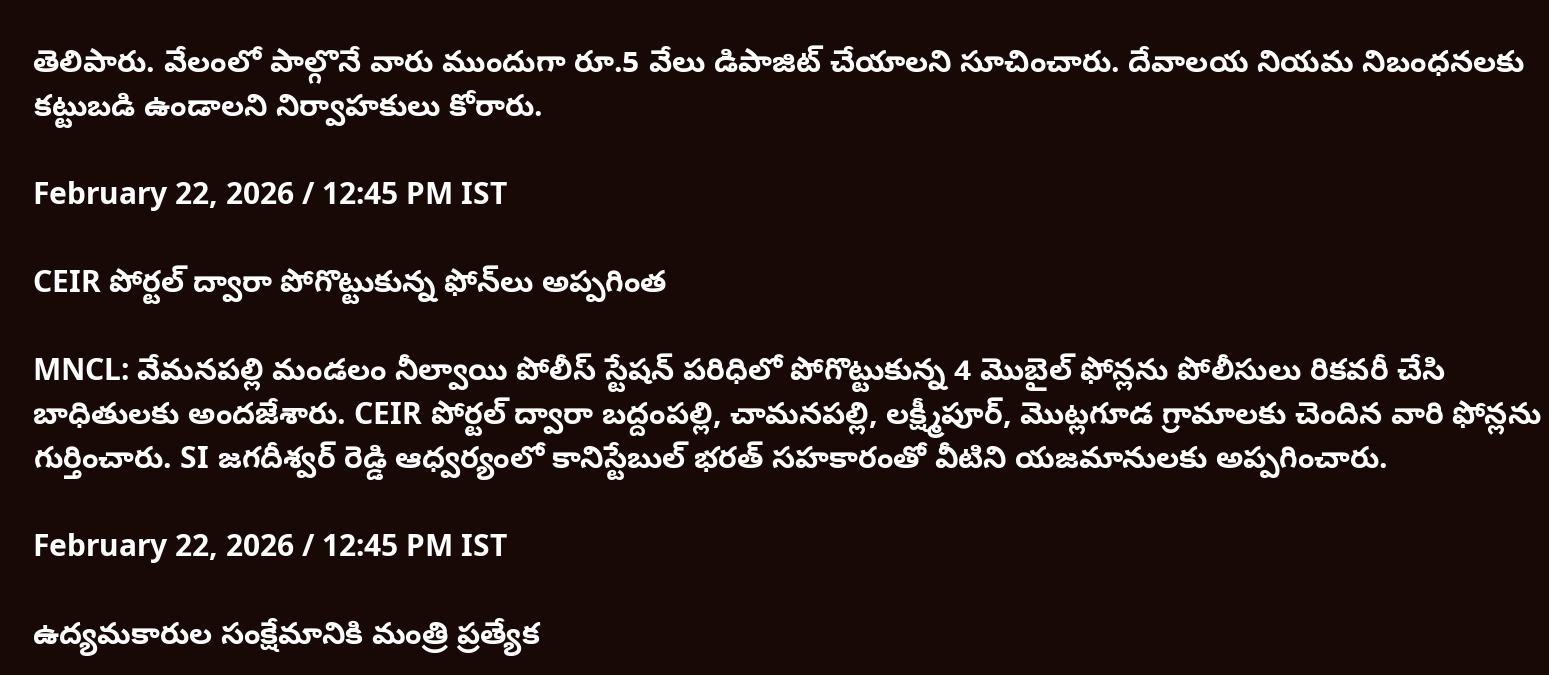తెలిపారు. వేలంలో పాల్గొనే వారు ముందుగా రూ.5 వేలు డిపాజిట్ చేయాలని సూచించారు. దేవాలయ నియమ నిబంధనలకు కట్టుబడి ఉండాలని నిర్వాహకులు కోరారు.

February 22, 2026 / 12:45 PM IST

CEIR పోర్టల్ ద్వారా పోగొట్టుకున్న ఫోన్‌లు అప్పగింత

MNCL: వేమనపల్లి మండలం నీల్వాయి పోలీస్ స్టేషన్ పరిధిలో పోగొట్టుకున్న 4 మొబైల్ ఫోన్లను పోలీసులు రికవరీ చేసి బాధితులకు అందజేశారు. CEIR పోర్టల్ ద్వారా బద్దంపల్లి, చామనపల్లి, లక్ష్మీపూర్, మొట్లగూడ గ్రామాలకు చెందిన వారి ఫోన్లను గుర్తించారు. SI జగదీశ్వర్ రెడ్డి ఆధ్వర్యంలో కానిస్టేబుల్ భరత్ సహకారంతో వీటిని యజమానులకు అప్పగించారు.

February 22, 2026 / 12:45 PM IST

ఉద్యమకారుల సంక్షేమానికి మంత్రి ప్రత్యేక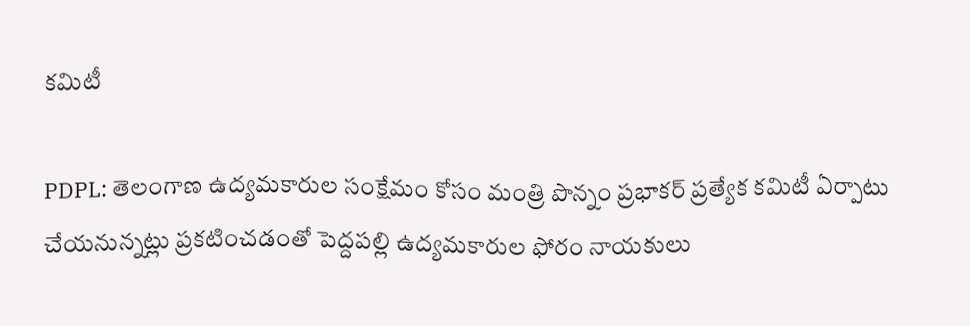కమిటీ

PDPL: తెలంగాణ ఉద్యమకారుల సంక్షేమం కోసం మంత్రి పొన్నం ప్రభాకర్ ప్రత్యేక కమిటీ ఏర్పాటు చేయనున్నట్లు ప్రకటించడంతో పెద్దపల్లి ఉద్యమకారుల ఫోరం నాయకులు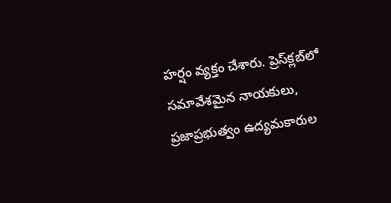హర్షం వ్యక్తం చేశారు. ప్రెస్‌క్లబ్‌లో సమావేశమైన నాయకులు, ప్రజాప్రభుత్వం ఉద్యమకారుల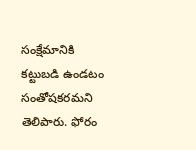సంక్షేమానికి కట్టుబడి ఉండటం సంతోషకరమని తెలిపారు. ఫోరం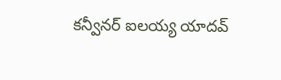కన్వీనర్ ఐలయ్య యాదవ్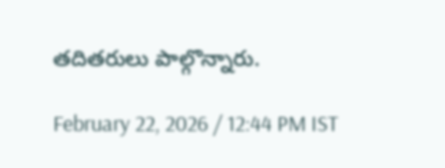తదితరులు పాల్గొన్నారు.

February 22, 2026 / 12:44 PM IST